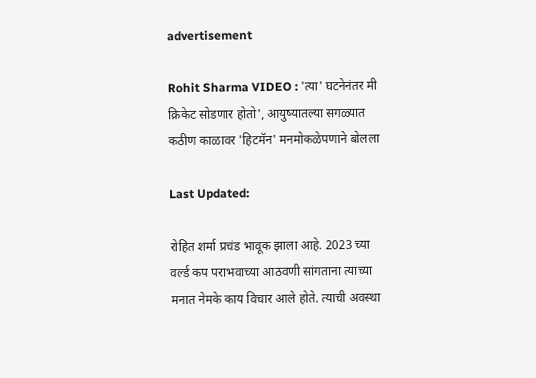advertisement

Rohit Sharma VIDEO : 'त्या' घटनेनंतर मी क्रिकेट सोडणार होतो', आयुष्यातल्या सगळ्यात कठीण काळावर 'हिटमॅन' मनमोकळेपणाने बोलला

Last Updated:

रोहित शर्मा प्रचंड भावूक झाला आहे. 2023 च्या वर्ल्ड कप पराभवाच्या आठवणी सांगताना त्याच्या मनात नेमके काय विचार आले होते. त्याची अवस्था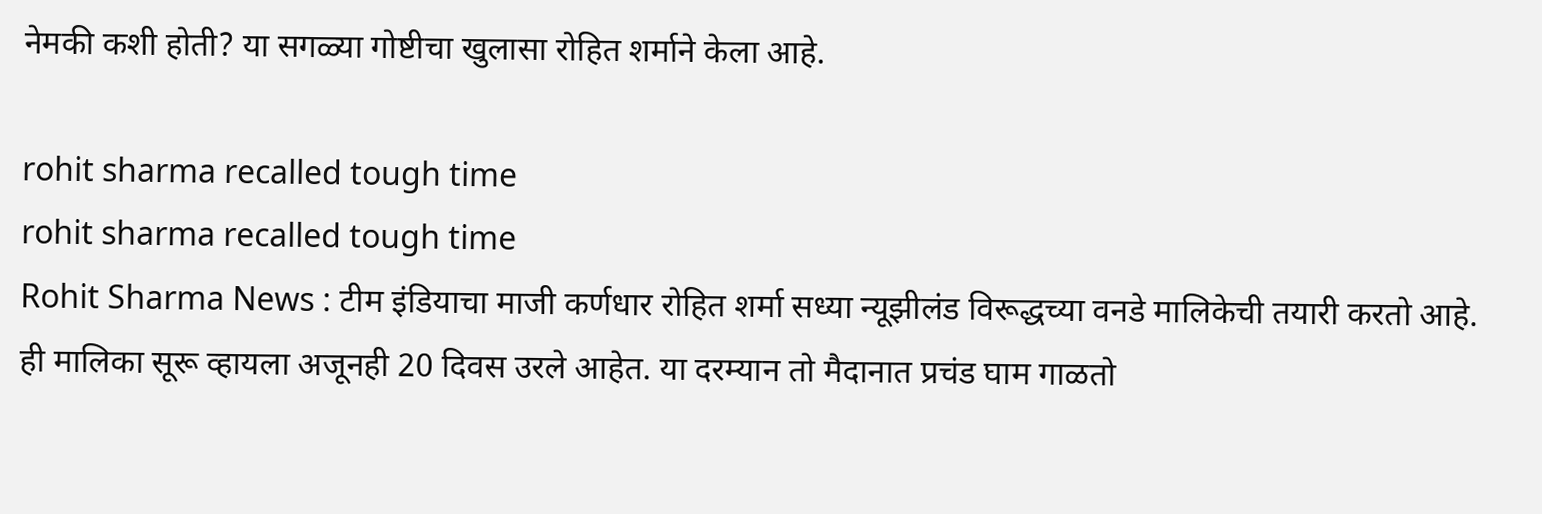नेमकी कशी होती? या सगळ्या गोष्टीचा खुलासा रोहित शर्माने केला आहे.

rohit sharma recalled tough time
rohit sharma recalled tough time
Rohit Sharma News : टीम इंडियाचा माजी कर्णधार रोहित शर्मा सध्या न्यूझीलंड विरूद्धच्या वनडे मालिकेची तयारी करतो आहे. ही मालिका सूरू व्हायला अजूनही 20 दिवस उरले आहेत. या दरम्यान तो मैदानात प्रचंड घाम गाळतो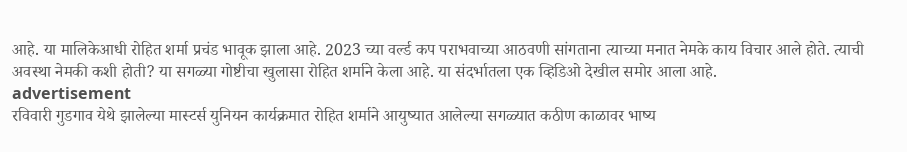आहे. या मालिकेआधी रोहित शर्मा प्रचंड भावूक झाला आहे. 2023 च्या वर्ल्ड कप पराभवाच्या आठवणी सांगताना त्याच्या मनात नेमके काय विचार आले होते. त्याची अवस्था नेमकी कशी होती? या सगळ्या गोष्टीचा खुलासा रोहित शर्माने केला आहे. या संदर्भातला एक व्हिडिओ देखील समोर आला आहे.
advertisement
रविवारी गुडगाव येथे झालेल्या मास्टर्स युनियन कार्यक्रमात रोहित शर्माने आयुष्यात आलेल्या सगळ्यात कठीण काळावर भाष्य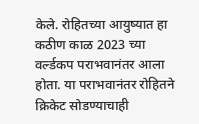केले. रोहितच्या आयुष्यात हा कठीण काळ 2023 च्या वर्ल्डकप पराभवानंतर आला होता. या पराभवानंतर रोहितने क्रिकेट सोडण्याचाही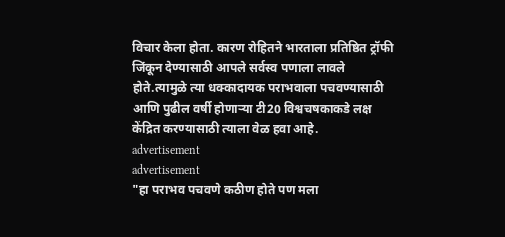विचार केला होता. कारण रोहितने भारताला प्रतिष्ठित ट्रॉफी जिंकून देण्यासाठी आपले सर्वस्व पणाला लावले होते.त्यामुळे त्या धक्कादायक पराभवाला पचवण्यासाठी आणि पुढील वर्षी होणाऱ्या टी20 विश्वचषकाकडे लक्ष केंद्रित करण्यासाठी त्याला वेळ हवा आहे.
advertisement
advertisement
"हा पराभव पचवणे कठीण होते पण मला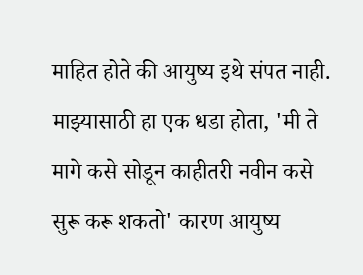माहित होते की आयुष्य इथे संपत नाही. माझ्यासाठी हा एक धडा होता, 'मी ते मागे कसे सोडून काहीतरी नवीन कसे सुरू करू शकतो' कारण आयुष्य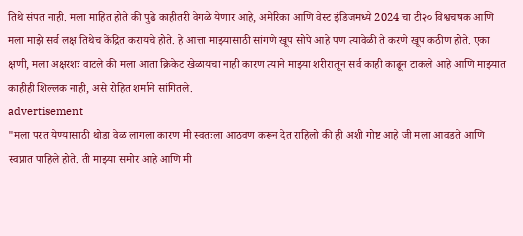तिथे संपत नाही. मला माहित होते की पुढे काहीतरी वेगळे येणार आहे, अमेरिका आणि वेस्ट इंडिजमध्ये 2024 चा टी२० विश्वचषक आणि मला माझे सर्व लक्ष तिथेच केंद्रित करायचे होते. हे आत्ता माझ्यासाठी सांगणे खूप सोपे आहे पण त्यावेळी ते करणे खूप कठीण होते. एका क्षणी, मला अक्षरशः वाटले की मला आता क्रिकेट खेळायचा नाही कारण त्याने माझ्या शरीरातून सर्व काही काढून टाकले आहे आणि माझ्यात काहीही शिल्लक नाही, असे रोहित शर्माने सांगितले.
advertisement
"मला परत येण्यासाठी थोडा वेळ लागला कारण मी स्वतःला आठवण करून देत राहिलो की ही अशी गोष्ट आहे जी मला आवडते आणि स्वप्नात पाहिले होते. ती माझ्या समोर आहे आणि मी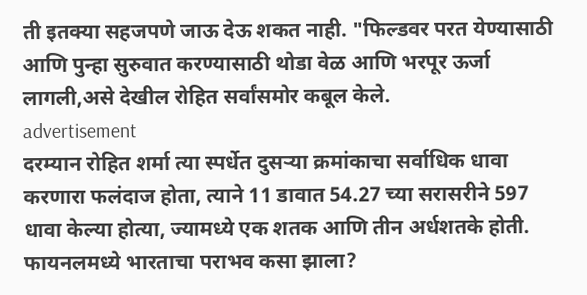ती इतक्या सहजपणे जाऊ देऊ शकत नाही. "फिल्डवर परत येण्यासाठी आणि पुन्हा सुरुवात करण्यासाठी थोडा वेळ आणि भरपूर ऊर्जा लागली,असे देखील रोहित सर्वांसमोर कबूल केले.
advertisement
दरम्यान रोहित शर्मा त्या स्पर्धेत दुसऱ्या क्रमांकाचा सर्वाधिक धावा करणारा फलंदाज होता, त्याने 11 डावात 54.27 च्या सरासरीने 597 धावा केल्या होत्या, ज्यामध्ये एक शतक आणि तीन अर्धशतके होती.
फायनलमध्ये भारताचा पराभव कसा झाला?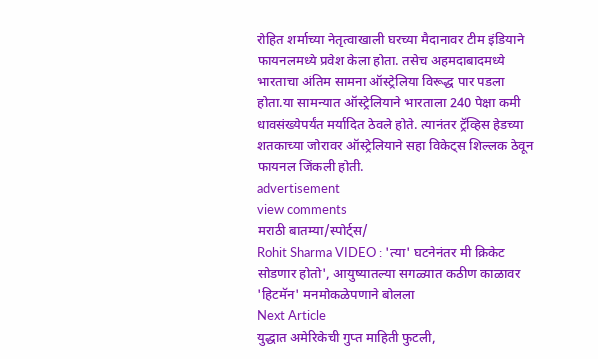रोहित शर्माच्या नेतृत्वाखाली घरच्या मैदानावर टीम इंडियाने फायनलमध्ये प्रवेश केला होता. तसेच अहमदाबादमध्ये भारताचा अंतिम सामना ऑस्ट्रेलिया विरूद्ध पार पडला होता.या सामन्यात ऑस्ट्रेलियाने भारताला 240 पेक्षा कमी धावसंख्येपर्यंत मर्यादित ठेवले होते. त्यानंतर ट्रॅव्हिस हेडच्या शतकाच्या जोरावर ऑस्ट्रेलियाने सहा विकेट्स शिल्लक ठेवून फायनल जिंकली होती.
advertisement
view comments
मराठी बातम्या/स्पोर्ट्स/
Rohit Sharma VIDEO : 'त्या' घटनेनंतर मी क्रिकेट सोडणार होतो', आयुष्यातल्या सगळ्यात कठीण काळावर 'हिटमॅन' मनमोकळेपणाने बोलला
Next Article
युद्धात अमेरिकेची गुप्त माहिती फुटली,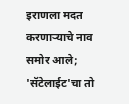इराणला मदत करणाऱ्याचे नाव समोर आले; 'सॅटेलाईट'चा तो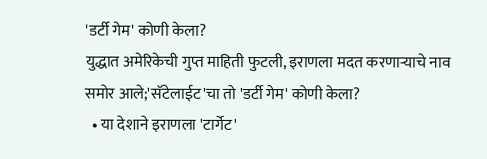'डर्टी गेम' कोणी केला?
युद्धात अमेरिकेची गुप्त माहिती फुटली, इराणला मदत करणाऱ्याचे नाव समोर आले;'सॅटेलाईट'चा तो 'डर्टी गेम' कोणी केला?
  • या देशाने इराणला 'टार्गेट'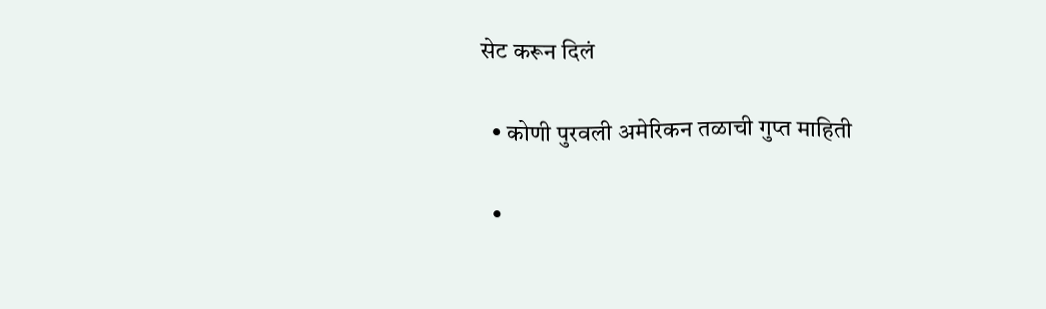सेट करून दिलं

  • कोणी पुरवली अमेरिकन तळाची गुप्त माहिती

  •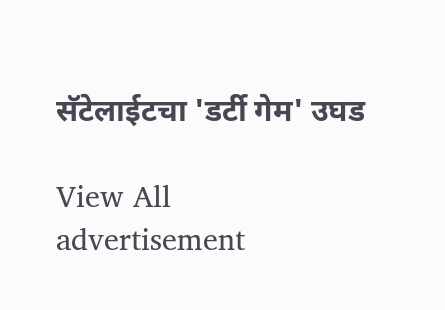सॅटेलाईटचा 'डर्टी गेम' उघड

View All
advertisement